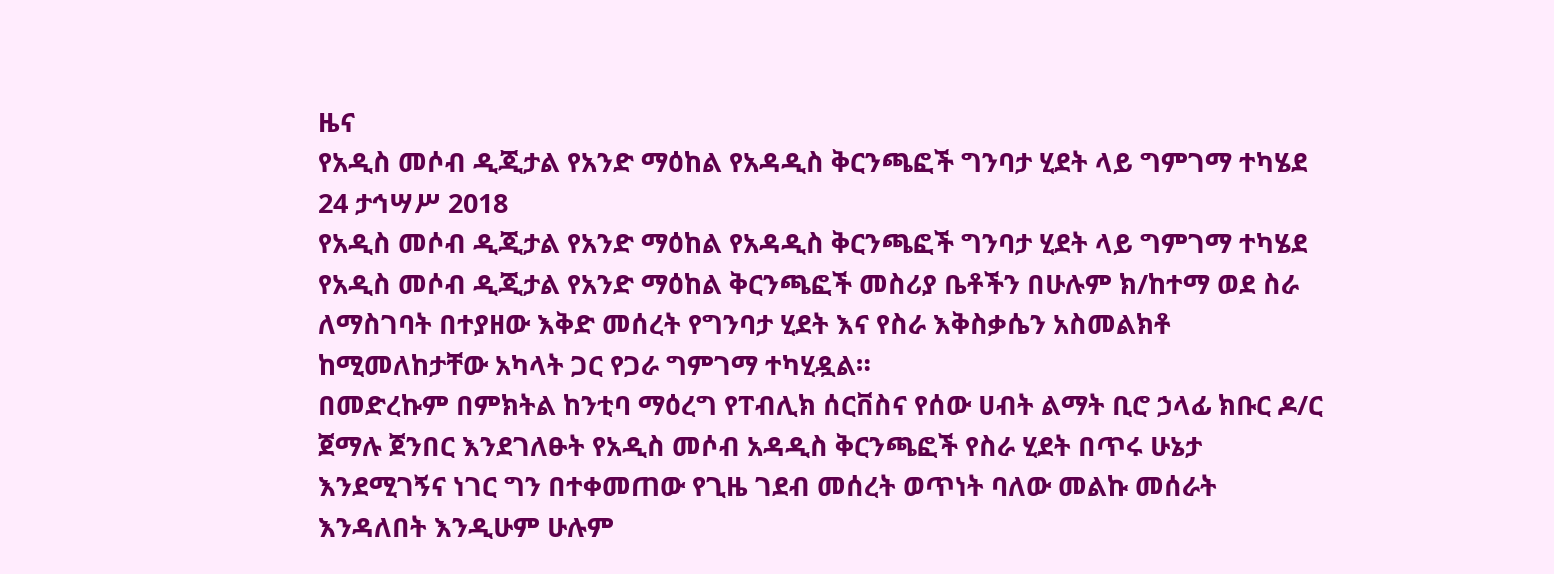ዜና
የአዲስ መሶብ ዲጂታል የአንድ ማዕከል የአዳዲስ ቅርንጫፎች ግንባታ ሂደት ላይ ግምገማ ተካሄደ
24 ታኅሣሥ 2018
የአዲስ መሶብ ዲጂታል የአንድ ማዕከል የአዳዲስ ቅርንጫፎች ግንባታ ሂደት ላይ ግምገማ ተካሄደ
የአዲስ መሶብ ዲጂታል የአንድ ማዕከል ቅርንጫፎች መስሪያ ቤቶችን በሁሉም ክ/ከተማ ወደ ስራ ለማስገባት በተያዘው እቅድ መሰረት የግንባታ ሂደት እና የስራ እቅስቃሴን አስመልክቶ ከሚመለከታቸው አካላት ጋር የጋራ ግምገማ ተካሂዷል።
በመድረኩም በምክትል ከንቲባ ማዕረግ የፐብሊክ ሰርቨስና የሰው ሀብት ልማት ቢሮ ኃላፊ ክቡር ዶ/ር ጀማሉ ጀንበር እንደገለፁት የአዲስ መሶብ አዳዲስ ቅርንጫፎች የስራ ሂደት በጥሩ ሁኔታ እንደሚገኝና ነገር ግን በተቀመጠው የጊዜ ገደብ መሰረት ወጥነት ባለው መልኩ መሰራት እንዳለበት እንዲሁም ሁሉም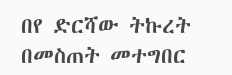በየ ድርሻው ትኩረት በመስጠት መተግበር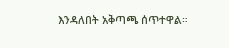እንዳለበት አቅጣጫ ሰጥተዋል።